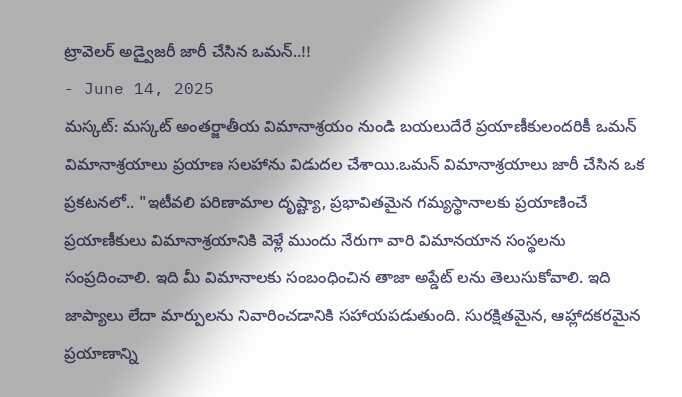ట్రావెలర్ అడ్వైజరీ జారీ చేసిన ఒమన్..!!
- June 14, 2025
మస్కట్: మస్కట్ అంతర్జాతీయ విమానాశ్రయం నుండి బయలుదేరే ప్రయాణీకులందరికీ ఒమన్ విమానాశ్రయాలు ప్రయాణ సలహాను విడుదల చేశాయి.ఒమన్ విమానాశ్రయాలు జారీ చేసిన ఒక ప్రకటనలో.. "ఇటీవలి పరిణామాల దృష్ట్యా, ప్రభావితమైన గమ్యస్థానాలకు ప్రయాణించే ప్రయాణీకులు విమానాశ్రయానికి వెళ్లే ముందు నేరుగా వారి విమానయాన సంస్థలను సంప్రదించాలి. ఇది మీ విమానాలకు సంబంధించిన తాజా అప్డేట్ లను తెలుసుకోవాలి. ఇది జాప్యాలు లేదా మార్పులను నివారించడానికి సహాయపడుతుంది. సురక్షితమైన, ఆహ్లాదకరమైన ప్రయాణాన్ని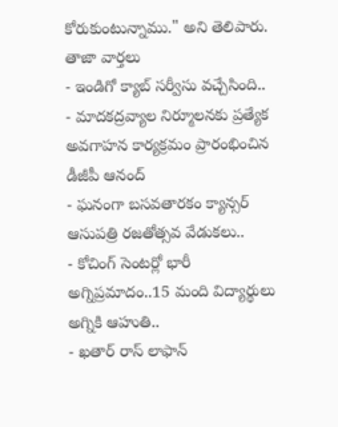కోరుకుంటున్నాము." అని తెలిపారు.
తాజా వార్తలు
- ఇండిగో క్యాబ్ సర్వీసు వచ్చేసింది..
- మాదకద్రవ్యాల నిర్మూలనకు ప్రత్యేక అవగాహన కార్యక్రమం ప్రారంభించిన డీజీపీ ఆనంద్
- ఘనంగా బసవతారకం క్యాన్సర్ ఆసుపత్రి రజతోత్సవ వేడుకలు..
- కోచింగ్ సెంటర్లో భారీ అగ్నిప్రమాదం..15 మంది విద్యార్థులు అగ్నికి ఆహుతి..
- ఖతార్ రాస్ లాఫాన్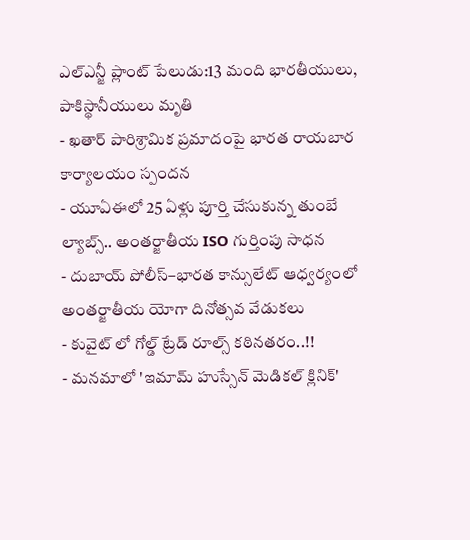ఎల్ఎన్జీ ప్లాంట్ పేలుడు:13 మంది భారతీయులు, పాకిస్థానీయులు మృతి
- ఖతార్ పారిశ్రామిక ప్రమాదంపై భారత రాయబార కార్యాలయం స్పందన
- యూఏఈలో 25 ఏళ్లు పూర్తి చేసుకున్న తుంబే ల్యాబ్స్.. అంతర్జాతీయ ISO గుర్తింపు సాధన
- దుబాయ్ పోలీస్–భారత కాన్సులేట్ ఆధ్వర్యంలో అంతర్జాతీయ యోగా దినోత్సవ వేడుకలు
- కువైట్ లో గోల్డ్ ట్రేడ్ రూల్స్ కఠినతరం..!!
- మనమాలో 'ఇమామ్ హుస్సేన్ మెడికల్ క్లినిక్'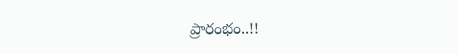ప్రారంభం..!!